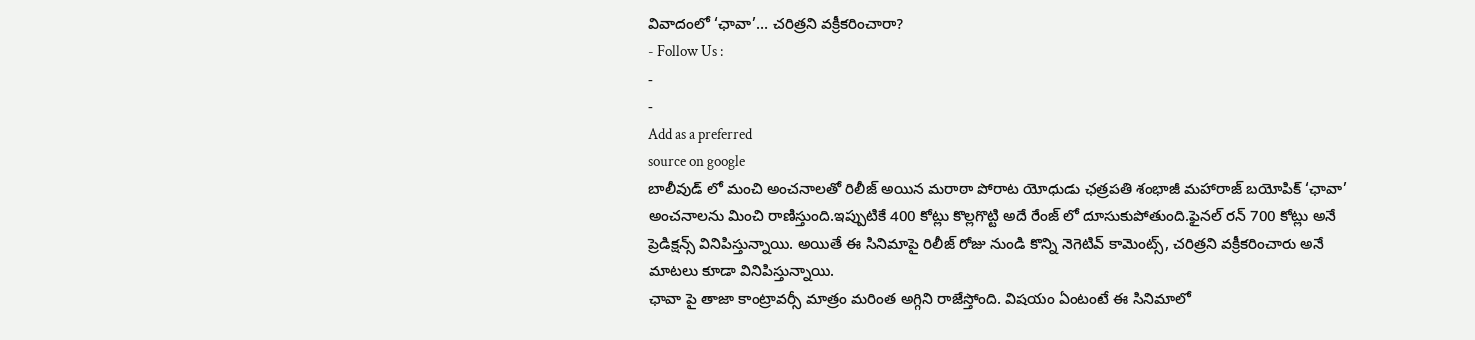వివాదంలో ‘ఛావా’… చరిత్రని వక్రీకరించారా?
- Follow Us :
-
-
Add as a preferred
source on google
బాలీవుడ్ లో మంచి అంచనాలతో రిలీజ్ అయిన మరాఠా పోరాట యోధుడు ఛత్రపతి శంభాజీ మహారాజ్ బయోపిక్ ‘ఛావా’ అంచనాలను మించి రాణిస్తుంది.ఇప్పుటికే 400 కోట్లు కొల్లగొట్టి అదే రేంజ్ లో దూసుకుపోతుంది.ఫైనల్ రన్ 700 కోట్లు అనే ప్రెడిక్షన్స్ వినిపిస్తున్నాయి. అయితే ఈ సినిమాపై రిలీజ్ రోజు నుండి కొన్ని నెగెటివ్ కామెంట్స్, చరిత్రని వక్రీకరించారు అనే మాటలు కూడా వినిపిస్తున్నాయి.
ఛావా పై తాజా కాంట్రావర్సీ మాత్రం మరింత అగ్గిని రాజేస్తోంది. విషయం ఏంటంటే ఈ సినిమాలో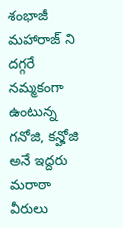శంభాజీ మహారాజ్ ని దగ్గరే నమ్మకంగా ఉంటున్న గనోజి, కన్హోజి అనే ఇద్దరు మరాఠా వీరులు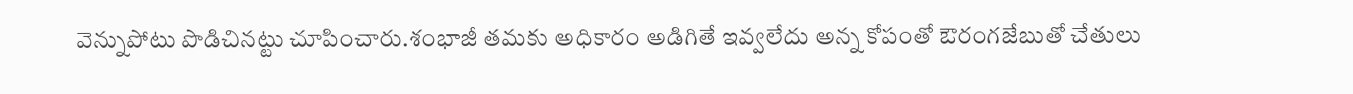వెన్నుపోటు పొడిచినట్టు చూపించారు.శంభాజీ తమకు అధికారం అడిగితే ఇవ్వలేదు అన్న కోపంతో ఔరంగజేబుతో చేతులు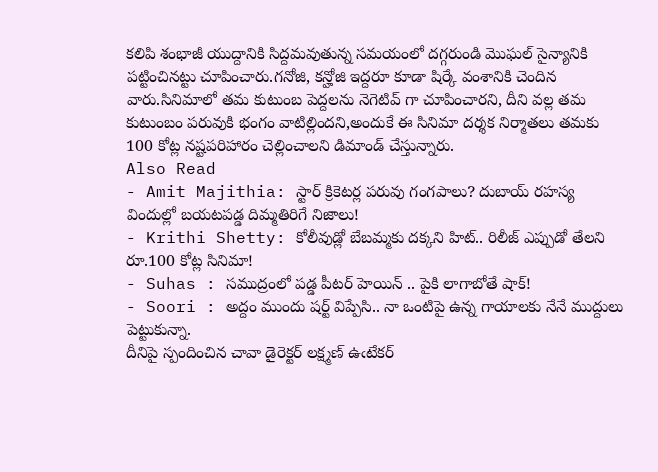కలిపి శంభాజీ యుద్దానికి సిద్దమవుతున్న సమయంలో దగ్గరుండి మొఘల్ సైన్యానికి పట్టించినట్టు చూపించారు.గనోజి, కన్హోజి ఇద్దరూ కూడా షిర్కే వంశానికి చెందిన వారు.సినిమాలో తమ కుటుంబ పెద్దలను నెగెటివ్ గా చూపించారని, దీని వల్ల తమ కుటుంబం పరువుకి భంగం వాటిల్లిందని,అందుకే ఈ సినిమా దర్శక నిర్మాతలు తమకు 100 కోట్ల నష్టపరిహారం చెల్లించాలని డిమాండ్ చేస్తున్నారు.
Also Read
- Amit Majithia: స్టార్ క్రికెటర్ల పరువు గంగపాలు? దుబాయ్ రహస్య విందుల్లో బయటపడ్డ దిమ్మతిరిగే నిజాలు!
- Krithi Shetty: కోలీవుడ్లో బేబమ్మకు దక్కని హిట్.. రిలీజ్ ఎప్పుడో తేలని రూ.100 కోట్ల సినిమా!
- Suhas : సముద్రంలో పడ్డ పీటర్ హెయిన్ .. పైకి లాగాబోతే షాక్!
- Soori : అద్దం ముందు షర్ట్ విప్పేసి.. నా ఒంటిపై ఉన్న గాయాలకు నేనే ముద్దులు పెట్టుకున్నా.
దీనిపై స్పందించిన చావా డైరెక్టర్ లక్ష్మణ్ ఉఁటేకర్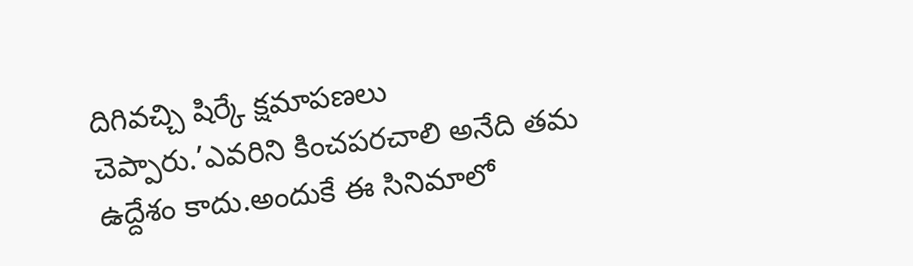దిగివచ్చి షిర్కే క్షమాపణలు చెప్పారు.’ఎవరిని కించపరచాలి అనేది తమ ఉద్దేశం కాదు.అందుకే ఈ సినిమాలో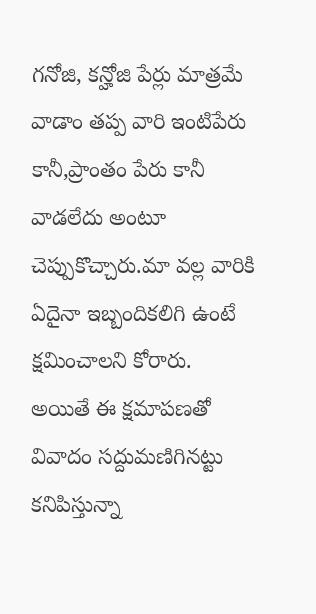గనోజి, కన్హోజి పేర్లు మాత్రమే వాడాం తప్ప వారి ఇంటిపేరు కానీ,ప్రాంతం పేరు కానీ వాడలేదు అంటూ చెప్పుకొచ్చారు.మా వల్ల వారికి ఏదైనా ఇబ్బందికలిగి ఉంటే క్షమించాలని కోరారు.
అయితే ఈ క్షమాపణతో వివాదం సద్దుమణిగినట్టు కనిపిస్తున్నా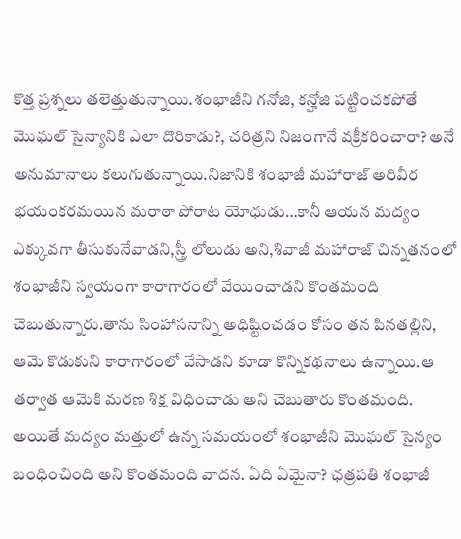కొత్త ప్రశ్నలు తలెత్తుతున్నాయి.శంభాజీని గనోజి, కన్హోజి పట్టించకపోతే మొఘల్ సైన్యానికి ఎలా దొరికాడు?, చరిత్రని నిజంగానే వక్రీకరించారా? అనే అనుమానాలు కలుగుతున్నాయి.నిజానికి శంభాజీ మహారాజ్ అరివీర భయంకరమయిన మరాఠా పోరాట యోధుడు…కానీ ఆయన మద్యం ఎక్కువగా తీసుకునేవాడని,స్త్రీ లోలుడు అని,శివాజీ మహారాజ్ చిన్నతనంలో శంభాజీని స్వయంగా కారాగారంలో వేయించాడని కొంతమంది చెబుతున్నారు.తాను సింహాసనాన్ని అధిష్టించడం కోసం తన పినతల్లిని, ఆమె కొడుకుని కారాగారంలో వేసాడని కూడా కొన్నికథనాలు ఉన్నాయి.ఆ తర్వాత ఆమెకి మరణ శిక్ష విధించాడు అని చెబుతారు కొంతమంది.
అయితే మద్యం మత్తులో ఉన్న సమయంలో శంభాజీని మొఘల్ సైన్యం బంధించింది అని కొంతమంది వాదన. ఏది ఏమైనా? ఛత్రపతి శంభాజీ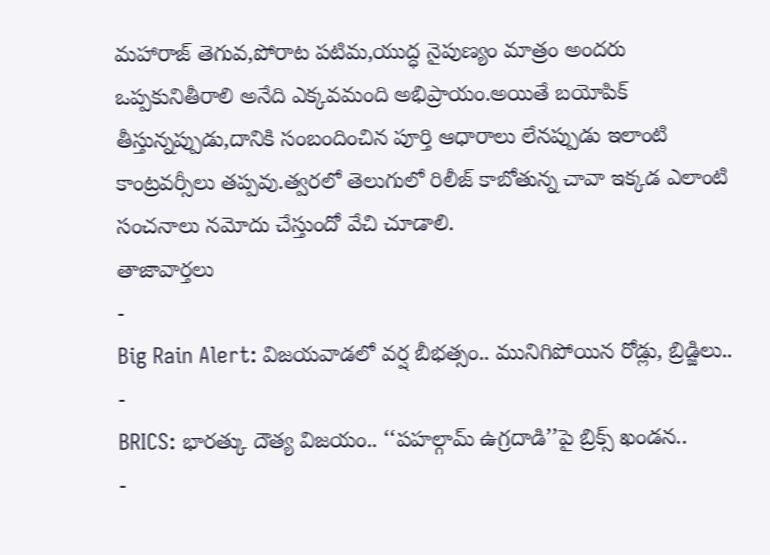మహారాజ్ తెగువ,పోరాట పటిమ,యుద్ధ నైపుణ్యం మాత్రం అందరు ఒప్పకునితీరాలి అనేది ఎక్కవమంది అభిప్రాయం.అయితే బయోపిక్ తీస్తున్నప్పుడు,దానికి సంబందించిన పూర్తి ఆధారాలు లేనప్పుడు ఇలాంటి కాంట్రవర్సీలు తప్పవు.త్వరలో తెలుగులో రిలీజ్ కాబోతున్న చావా ఇక్కడ ఎలాంటి సంచనాలు నమోదు చేస్తుందో వేచి చూడాలి.
తాజావార్తలు
-
Big Rain Alert: విజయవాడలో వర్ష బీభత్సం.. మునిగిపోయిన రోడ్లు, బ్రిడ్జిలు..
-
BRICS: భారత్కు దౌత్య విజయం.. ‘‘పహల్గామ్ ఉగ్రదాడి’’పై బ్రిక్స్ ఖండన..
-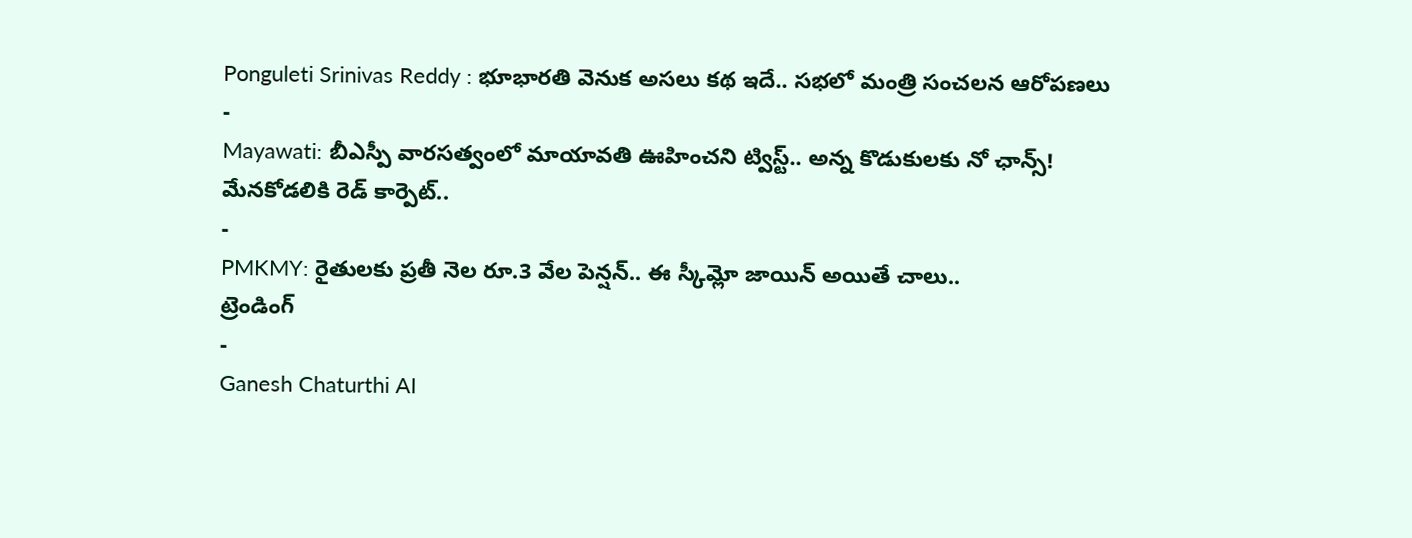Ponguleti Srinivas Reddy : భూభారతి వెనుక అసలు కథ ఇదే.. సభలో మంత్రి సంచలన ఆరోపణలు
-
Mayawati: బీఎస్పీ వారసత్వంలో మాయావతి ఊహించని ట్విస్ట్.. అన్న కొడుకులకు నో ఛాన్స్! మేనకోడలికి రెడ్ కార్పెట్..
-
PMKMY: రైతులకు ప్రతీ నెల రూ.3 వేల పెన్షన్.. ఈ స్కీమ్లో జాయిన్ అయితే చాలు..
ట్రెండింగ్
-
Ganesh Chaturthi AI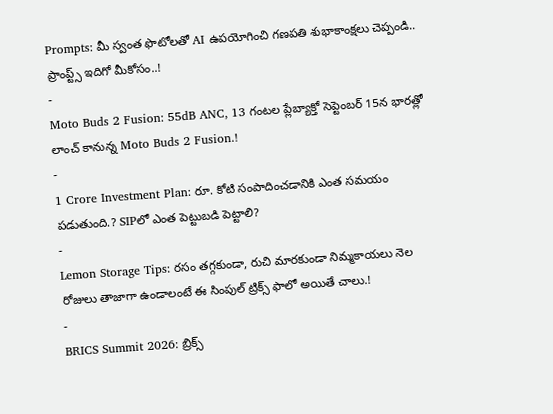Prompts: మీ స్వంత ఫొటోలతో AI ఉపయోగించి గణపతి శుభాకాంక్షలు చెప్పండి.. ప్రాంప్ట్స్ ఇదిగో మీకోసం..!
-
Moto Buds 2 Fusion: 55dB ANC, 13 గంటల ప్లేబ్యాక్తో సెప్టెంబర్ 15న భారత్లో లాంచ్ కానున్న Moto Buds 2 Fusion.!
-
1 Crore Investment Plan: రూ. కోటి సంపాదించడానికి ఎంత సమయం పడుతుంది.? SIPలో ఎంత పెట్టుబడి పెట్టాలి?
-
Lemon Storage Tips: రసం తగ్గకుండా, రుచి మారకుండా నిమ్మకాయలు నెల రోజులు తాజాగా ఉండాలంటే ఈ సింపుల్ ట్రిక్స్ ఫాలో అయితే చాలు.!
-
BRICS Summit 2026: బ్రిక్స్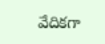వేదికగా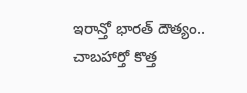ఇరాన్తో భారత్ దౌత్యం.. చాబహార్తో కొత్త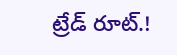ట్రేడ్ రూట్.!